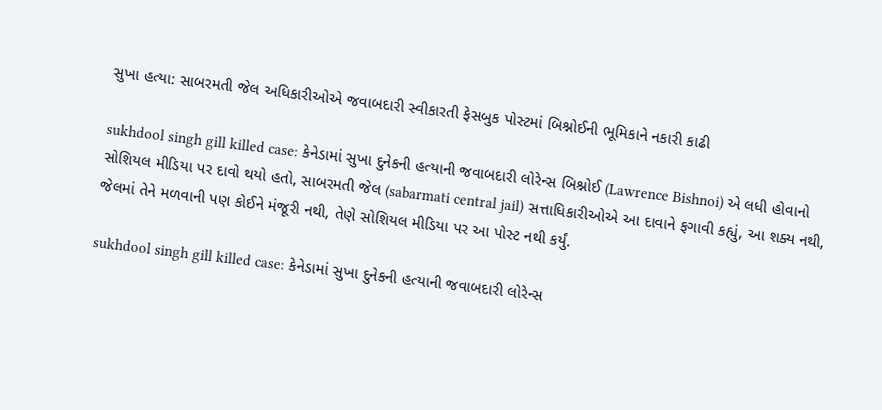સુખા હત્યા: સાબરમતી જેલ અધિકારીઓએ જવાબદારી સ્વીકારતી ફેસબુક પોસ્ટમાં બિશ્નોઈની ભૂમિકાને નકારી કાઢી

sukhdool singh gill killed case: કેનેડામાં સુખા દુનેકની હત્યાની જવાબદારી લોરેન્સ બિશ્નોઈ (Lawrence Bishnoi) એ લધી હોવાનો સોશિયલ મીડિયા પર દાવો થયો હતો, સાબરમતી જેલ (sabarmati central jail) સત્તાધિકારીઓએ આ દાવાને ફગાવી કહ્યું, આ શક્ય નથી, જેલમાં તેને મળવાની પણ કોઈને મંજૂરી નથી, તેણે સોશિયલ મીડિયા પર આ પોસ્ટ નથી કર્યું.

sukhdool singh gill killed case: કેનેડામાં સુખા દુનેકની હત્યાની જવાબદારી લોરેન્સ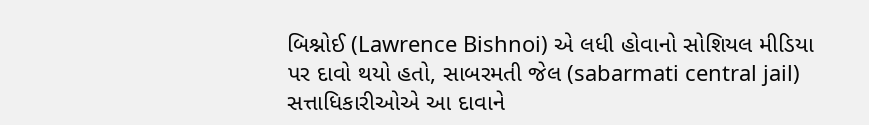બિશ્નોઈ (Lawrence Bishnoi) એ લધી હોવાનો સોશિયલ મીડિયા પર દાવો થયો હતો, સાબરમતી જેલ (sabarmati central jail) સત્તાધિકારીઓએ આ દાવાને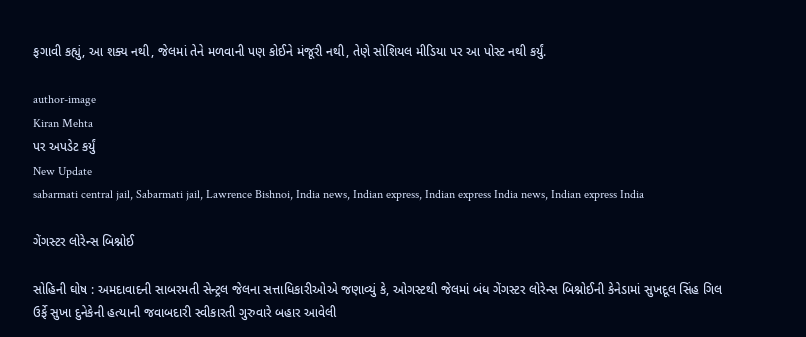ફગાવી કહ્યું, આ શક્ય નથી, જેલમાં તેને મળવાની પણ કોઈને મંજૂરી નથી, તેણે સોશિયલ મીડિયા પર આ પોસ્ટ નથી કર્યું.

author-image
Kiran Mehta
પર અપડેટ કર્યું
New Update
sabarmati central jail, Sabarmati jail, Lawrence Bishnoi, India news, Indian express, Indian express India news, Indian express India

ગેંગસ્ટર લોરેન્સ બિશ્નોઈ

સોહિની ઘોષ : અમદાવાદની સાબરમતી સેન્ટ્રલ જેલના સત્તાધિકારીઓએ જણાવ્યું કે, ઓગસ્ટથી જેલમાં બંધ ગેંગસ્ટર લોરેન્સ બિશ્નોઈની કેનેડામાં સુખદૂલ સિંહ ગિલ ઉર્ફે સુખા દુનેકેની હત્યાની જવાબદારી સ્વીકારતી ગુરુવારે બહાર આવેલી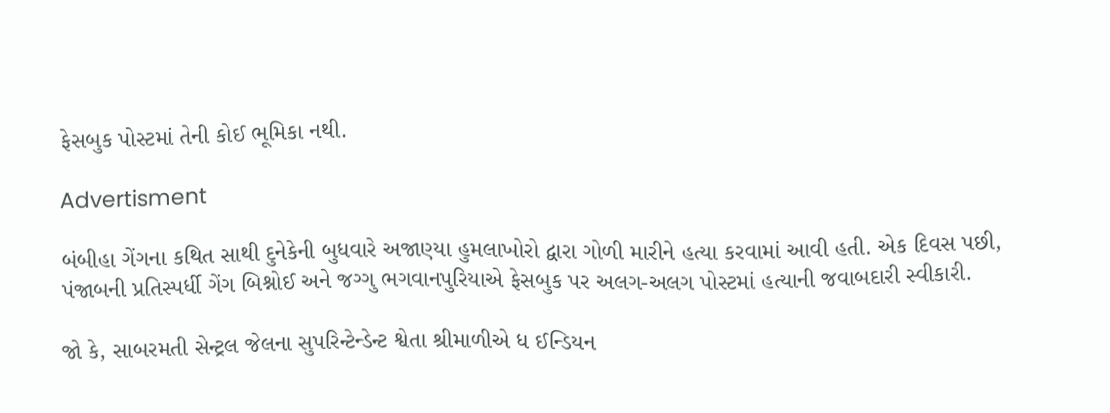ફેસબુક પોસ્ટમાં તેની કોઈ ભૂમિકા નથી.

Advertisment

બંબીહા ગેંગના કથિત સાથી દુનેકેની બુધવારે અજાણ્યા હુમલાખોરો દ્વારા ગોળી મારીને હત્યા કરવામાં આવી હતી. એક દિવસ પછી, પંજાબની પ્રતિસ્પર્ધી ગેંગ બિશ્નોઈ અને જગ્ગુ ભગવાનપુરિયાએ ફેસબુક પર અલગ-અલગ પોસ્ટમાં હત્યાની જવાબદારી સ્વીકારી.

જો કે, સાબરમતી સેન્ટ્રલ જેલના સુપરિન્ટેન્ડેન્ટ શ્વેતા શ્રીમાળીએ ધ ઈન્ડિયન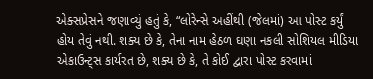એક્સપ્રેસને જણાવ્યું હતું કે, “લોરેન્સે અહીંથી (જેલમાં) આ પોસ્ટ કર્યું હોય તેવું નથી. શક્ય છે કે, તેના નામ હેઠળ ઘણા નકલી સોશિયલ મીડિયા એકાઉન્ટ્સ કાર્યરત છે, શક્ય છે કે, તે કોઈ દ્વારા પોસ્ટ કરવામાં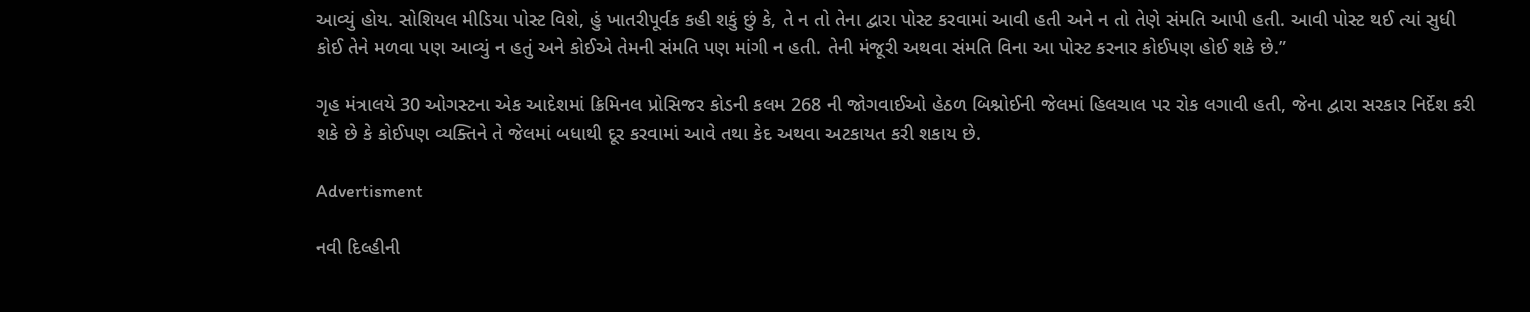આવ્યું હોય. સોશિયલ મીડિયા પોસ્ટ વિશે, હું ખાતરીપૂર્વક કહી શકું છું કે, તે ન તો તેના દ્વારા પોસ્ટ કરવામાં આવી હતી અને ન તો તેણે સંમતિ આપી હતી. આવી પોસ્ટ થઈ ત્યાં સુધી કોઈ તેને મળવા પણ આવ્યું ન હતું અને કોઈએ તેમની સંમતિ પણ માંગી ન હતી. તેની મંજૂરી અથવા સંમતિ વિના આ પોસ્ટ કરનાર કોઈપણ હોઈ શકે છે.”

ગૃહ મંત્રાલયે 30 ઓગસ્ટના એક આદેશમાં ક્રિમિનલ પ્રોસિજર કોડની કલમ 268 ની જોગવાઈઓ હેઠળ બિશ્નોઈની જેલમાં હિલચાલ પર રોક લગાવી હતી, જેના દ્વારા સરકાર નિર્દેશ કરી શકે છે કે કોઈપણ વ્યક્તિને તે જેલમાં બધાથી દૂર કરવામાં આવે તથા કેદ અથવા અટકાયત કરી શકાય છે.

Advertisment

નવી દિલ્હીની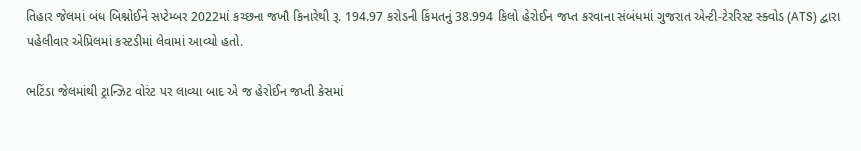તિહાર જેલમાં બંધ બિશ્નોઈને સપ્ટેમ્બર 2022માં કચ્છના જખૌ કિનારેથી રૂ. 194.97 કરોડની કિંમતનું 38.994 કિલો હેરોઈન જપ્ત કરવાના સંબંધમાં ગુજરાત એન્ટી-ટેરરિસ્ટ સ્ક્વોડ (ATS) દ્વારા પહેલીવાર એપ્રિલમાં કસ્ટડીમાં લેવામાં આવ્યો હતો.

ભટિંડા જેલમાંથી ટ્રાન્ઝિટ વોરંટ પર લાવ્યા બાદ એ જ હેરોઈન જપ્તી કેસમાં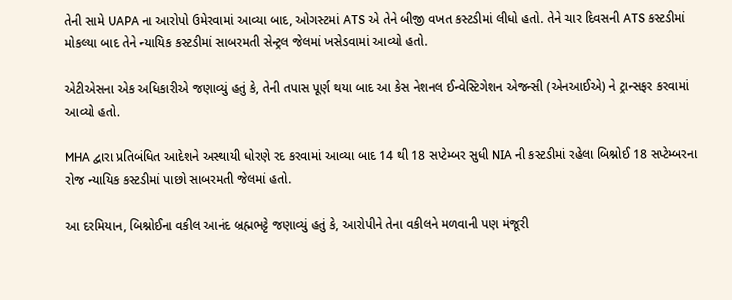તેની સામે UAPA ના આરોપો ઉમેરવામાં આવ્યા બાદ, ઓગસ્ટમાં ATS એ તેને બીજી વખત કસ્ટડીમાં લીધો હતો. તેને ચાર દિવસની ATS કસ્ટડીમાં મોકલ્યા બાદ તેને ન્યાયિક કસ્ટડીમાં સાબરમતી સેન્ટ્રલ જેલમાં ખસેડવામાં આવ્યો હતો.

એટીએસના એક અધિકારીએ જણાવ્યું હતું કે, તેની તપાસ પૂર્ણ થયા બાદ આ કેસ નેશનલ ઈન્વેસ્ટિગેશન એજન્સી (એનઆઈએ) ને ટ્રાન્સફર કરવામાં આવ્યો હતો.

MHA દ્વારા પ્રતિબંધિત આદેશને અસ્થાયી ધોરણે રદ કરવામાં આવ્યા બાદ 14 થી 18 સપ્ટેમ્બર સુધી NIA ની કસ્ટડીમાં રહેલા બિશ્નોઈ 18 સપ્ટેમ્બરના રોજ ન્યાયિક કસ્ટડીમાં પાછો સાબરમતી જેલમાં હતો.

આ દરમિયાન, બિશ્નોઈના વકીલ આનંદ બ્રહ્મભટ્ટે જણાવ્યું હતું કે, આરોપીને તેના વકીલને મળવાની પણ મંજૂરી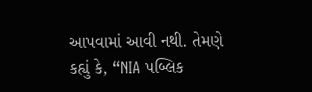આપવામાં આવી નથી. તેમણે કહ્યું કે, “NIA પબ્લિક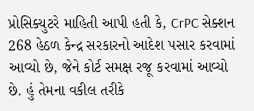પ્રોસિક્યુટરે માહિતી આપી હતી કે, CrPC સેક્શન 268 હેઠળ કેન્દ્ર સરકારનો આદેશ પસાર કરવામાં આવ્યો છે, જેને કોર્ટ સમક્ષ રજૂ કરવામાં આવ્યો છે. હું તેમના વકીલ તરીકે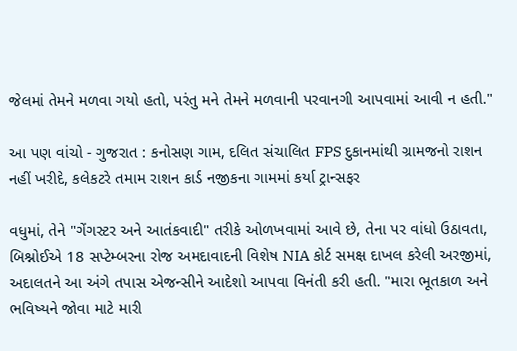જેલમાં તેમને મળવા ગયો હતો, પરંતુ મને તેમને મળવાની પરવાનગી આપવામાં આવી ન હતી."

આ પણ વાંચો - ગુજરાત : કનોસણ ગામ, દલિત સંચાલિત FPS દુકાનમાંથી ગ્રામજનો રાશન નહીં ખરીદે, કલેકટરે તમામ રાશન કાર્ડ નજીકના ગામમાં કર્યા ટ્રાન્સફર

વધુમાં, તેને "ગેંગસ્ટર અને આતંકવાદી" તરીકે ઓળખવામાં આવે છે, તેના પર વાંધો ઉઠાવતા, બિશ્નોઈએ 18 સપ્ટેમ્બરના રોજ અમદાવાદની વિશેષ NIA કોર્ટ સમક્ષ દાખલ કરેલી અરજીમાં, અદાલતને આ અંગે તપાસ એજન્સીને આદેશો આપવા વિનંતી કરી હતી. "મારા ભૂતકાળ અને ભવિષ્યને જોવા માટે મારી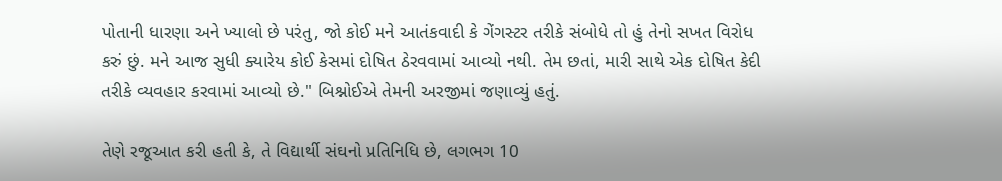પોતાની ધારણા અને ખ્યાલો છે પરંતુ, જો કોઈ મને આતંકવાદી કે ગેંગસ્ટર તરીકે સંબોધે તો હું તેનો સખત વિરોધ કરું છું. મને આજ સુધી ક્યારેય કોઈ કેસમાં દોષિત ઠેરવવામાં આવ્યો નથી. તેમ છતાં, મારી સાથે એક દોષિત કેદી તરીકે વ્યવહાર કરવામાં આવ્યો છે." બિશ્નોઈએ તેમની અરજીમાં જણાવ્યું હતું.

તેણે રજૂઆત કરી હતી કે, તે વિદ્યાર્થી સંઘનો પ્રતિનિધિ છે, લગભગ 10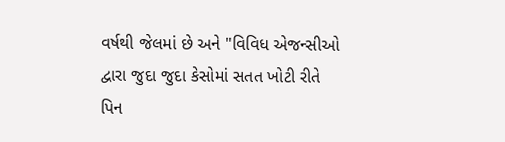વર્ષથી જેલમાં છે અને "વિવિધ એજન્સીઓ દ્વારા જુદા જુદા કેસોમાં સતત ખોટી રીતે પિન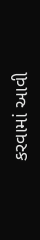કરવામાં આવી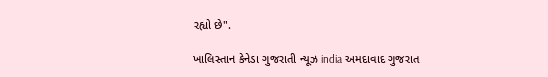રહ્યો છે".

ખાલિસ્તાન કેનેડા ગુજરાતી ન્યૂઝ india અમદાવાદ ગુજરાત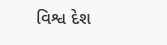વિશ્વ દેશ